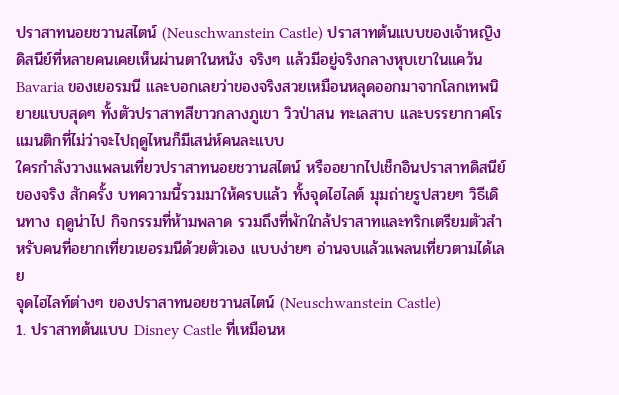ปราสาทนอยชวานสไตน์ (Neuschwanstein Castle) ปราสาทต้นแบบของเจ้าหญิงดิสนีย์ที่หลายคนเคยเห็นผ่านตาในหนัง จริงๆ แล้วมีอยู่จริงกลางหุบเขาในแคว้น Bavaria ของเยอรมนี และบอกเลยว่าของจริงสวยเหมือนหลุดออกมาจากโลกเทพนิยายแบบสุดๆ ทั้งตัวปราสาทสีขาวกลางภูเขา วิวป่าสน ทะเลสาบ และบรรยากาศโรแมนติกที่ไม่ว่าจะไปฤดูไหนก็มีเสน่ห์คนละแบบ
ใครกำลังวางแพลนเที่ยวปราสาทนอยชวานสไตน์ หรืออยากไปเช็กอินปราสาทดิสนีย์ของจริง สักครั้ง บทความนี้รวมมาให้ครบแล้ว ทั้งจุดไฮไลต์ มุมถ่ายรูปสวยๆ วิธีเดินทาง ฤดูน่าไป กิจกรรมที่ห้ามพลาด รวมถึงที่พักใกล้ปราสาทและทริกเตรียมตัวสำหรับคนที่อยากเที่ยวเยอรมนีด้วยตัวเอง แบบง่ายๆ อ่านจบแล้วแพลนเที่ยวตามได้เลย
จุดไฮไลท์ต่างๆ ของปราสาทนอยชวานสไตน์ (Neuschwanstein Castle)
1. ปราสาทต้นแบบ Disney Castle ที่เหมือนห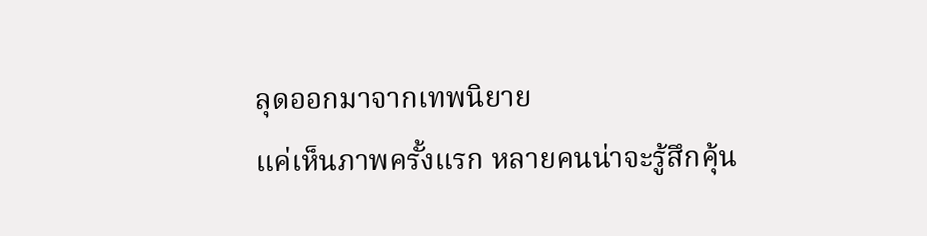ลุดออกมาจากเทพนิยาย
แค่เห็นภาพครั้งแรก หลายคนน่าจะรู้สึกคุ้น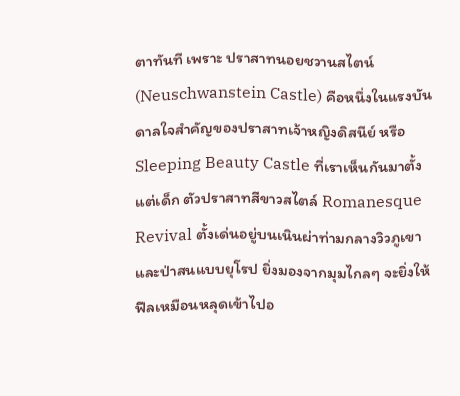ตาทันที เพราะ ปราสาทนอยชวานสไตน์ (Neuschwanstein Castle) คือหนึ่งในแรงบันดาลใจสำคัญของปราสาทเจ้าหญิงดิสนีย์ หรือ Sleeping Beauty Castle ที่เราเห็นกันมาตั้งแต่เด็ก ตัวปราสาทสีขาวสไตล์ Romanesque Revival ตั้งเด่นอยู่บนเนินผ่าท่ามกลางวิวภูเขาและป่าสนแบบยุโรป ยิ่งมองจากมุมไกลๆ จะยิ่งให้ฟีลเหมือนหลุดเข้าไปอ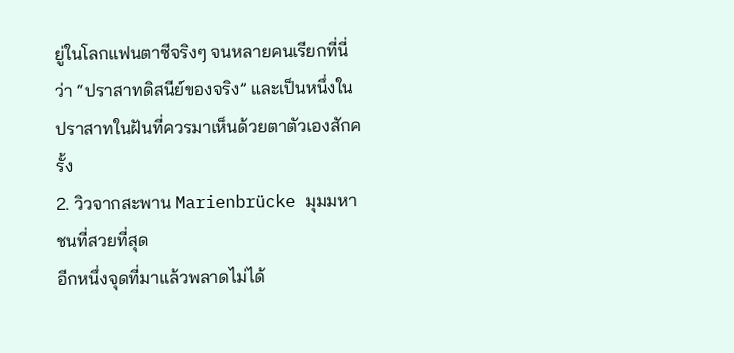ยู่ในโลกแฟนตาซีจริงๆ จนหลายคนเรียกที่นี่ว่า “ปราสาทดิสนีย์ของจริง” และเป็นหนึ่งในปราสาทในฝันที่ควรมาเห็นด้วยตาตัวเองสักครั้ง
2. วิวจากสะพาน Marienbrücke มุมมหาชนที่สวยที่สุด
อีกหนึ่งจุดที่มาแล้วพลาดไม่ได้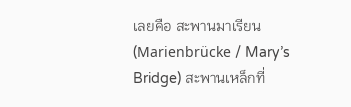เลยคือ สะพานมาเรียน (Marienbrücke / Mary’s Bridge) สะพานเหล็กที่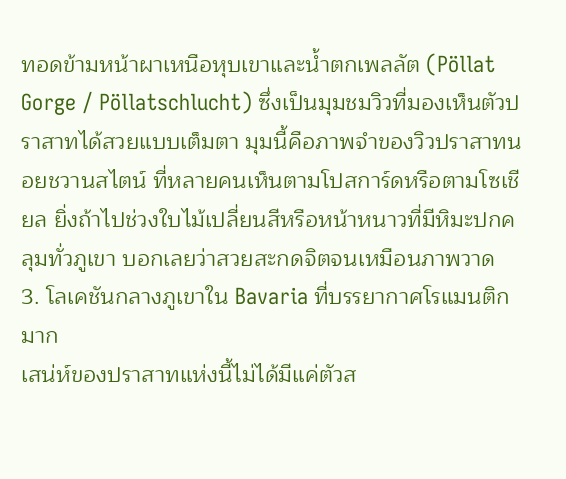ทอดข้ามหน้าผาเหนือหุบเขาและน้ำตกเพลลัต (Pöllat Gorge / Pöllatschlucht) ซึ่งเป็นมุมชมวิวที่มองเห็นตัวปราสาทได้สวยแบบเต็มตา มุมนี้คือภาพจำของวิวปราสาทนอยชวานสไตน์ ที่หลายคนเห็นตามโปสการ์ดหรือตามโซเชียล ยิ่งถ้าไปช่วงใบไม้เปลี่ยนสีหรือหน้าหนาวที่มีหิมะปกคลุมทั่วภูเขา บอกเลยว่าสวยสะกดจิตจนเหมือนภาพวาด
3. โลเคชันกลางภูเขาใน Bavaria ที่บรรยากาศโรแมนติกมาก
เสน่ห์ของปราสาทแห่งนี้ไม่ได้มีแค่ตัวส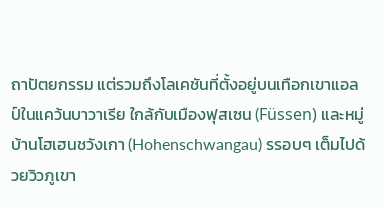ถาปัตยกรรม แต่รวมถึงโลเคชันที่ตั้งอยู่บนเทือกเขาแอลป์ในแคว้นบาวาเรีย ใกล้กับเมืองฟุสเซน (Füssen) และหมู่บ้านโฮเฮนชวังเกา (Hohenschwangau) รรอบๆ เต็มไปด้วยวิวภูเขา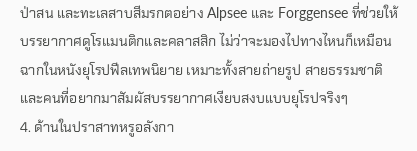ป่าสน และทะเลสาบสีมรกตอย่าง Alpsee และ Forggensee ที่ช่วยให้บรรยากาศดูโรแมนติกและคลาสสิก ไม่ว่าจะมองไปทางไหนก็เหมือนฉากในหนังยุโรปฟีลเทพนิยาย เหมาะทั้งสายถ่ายรูป สายธรรมชาติ และคนที่อยากมาสัมผัสบรรยากาศเงียบสงบแบบยุโรปจริงๆ
4. ด้านในปราสาทหรูอลังกา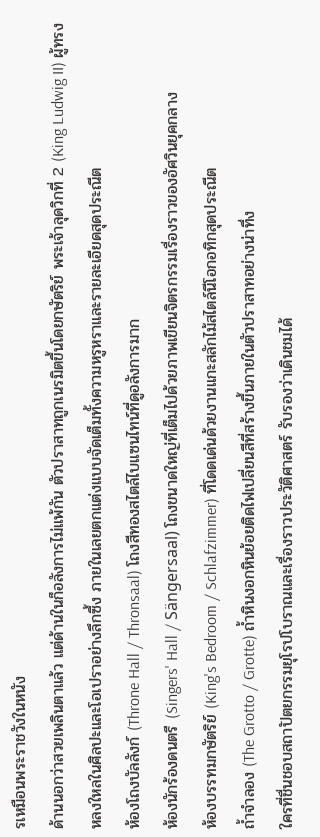รเหมือนพระราชวังในหนัง
ด้านนอกว่าสวยเพลินตาแล้ว แต่ด้านในก็อลังการไม่แพ้กัน ตัวปราสาทถูกเนรมิตขึ้นโดยกษัตริย์ พระเจ้าลุดวิกที่ 2 (King Ludwig II) ผู้ทรงหลงใหลในศิลปะและโอเปราอย่างลึกซึ้ง ภายในเลยตกแต่งแบบจัดเต็มทั้งความหรูหราและรายละเอียดสุดประณีต
ห้องโถงบัลลังก์ (Throne Hall / Thronsaal) โถงสีทองสไตล์ไบแซนไทน์ที่ดูอลังการมาก
ห้องนักร้องดนตรี (Singers' Hall / Sängersaal) โถงขนาดใหญ่ที่เต็มไปด้วยภาพเขียนจิตรกรรมเรื่องราวของอัศวินยุคกลาง
ห้องบรรทมกษัตริย์ (King's Bedroom / Schlafzimmer) ที่โดดเด่นด้วยงานแกะสลักไม้สไตล์นีโอกอทิกสุดประณีต
ถ้ำจำลอง (The Grotto / Grotte) ถ้ำหินงอกหินย้อยติดไฟเปลี่ยนสีที่สร้างขึ้นภายในตัวปราสาทอย่างน่าทึ่ง
ใครที่ชื่นชอบสถาปัตยกรรมยุโรปโบราณและเรื่องราวประวัติศาสตร์ รับรองว่าเดินชมได้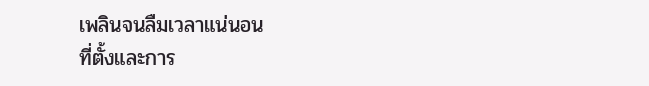เพลินจนลืมเวลาแน่นอน
ที่ตั้งและการ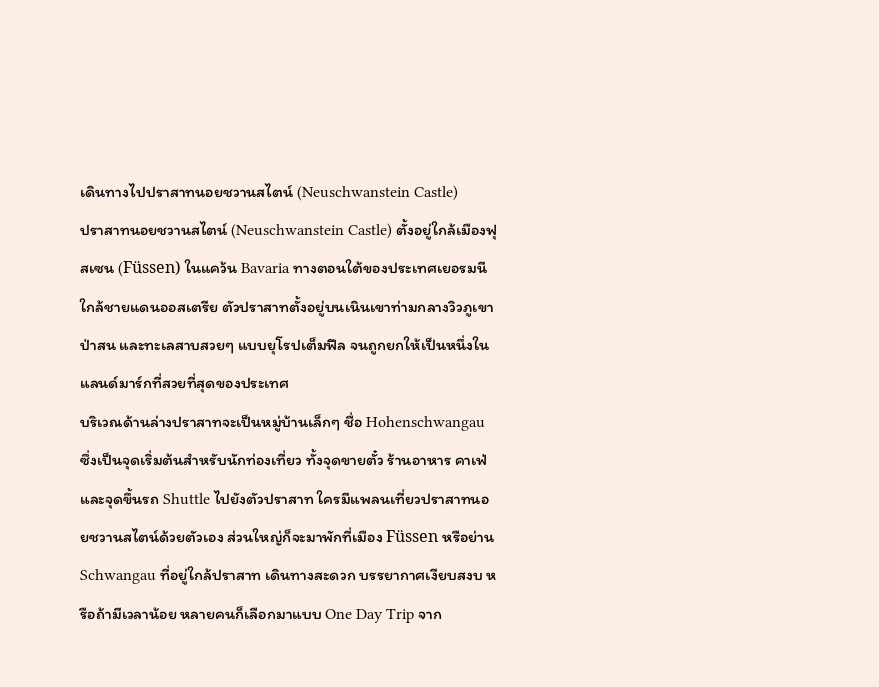เดินทางไปปราสาทนอยชวานสไตน์ (Neuschwanstein Castle)
ปราสาทนอยชวานสไตน์ (Neuschwanstein Castle) ตั้งอยู่ใกล้เมืองฟุสเซน (Füssen) ในแคว้น Bavaria ทางตอนใต้ของประเทศเยอรมนี ใกล้ชายแดนออสเตรีย ตัวปราสาทตั้งอยู่บนเนินเขาท่ามกลางวิวภูเขา ป่าสน และทะเลสาบสวยๆ แบบยุโรปเต็มฟีล จนถูกยกให้เป็นหนึ่งในแลนด์มาร์กที่สวยที่สุดของประเทศ
บริเวณด้านล่างปราสาทจะเป็นหมู่บ้านเล็กๆ ชื่อ Hohenschwangau ซึ่งเป็นจุดเริ่มต้นสำหรับนักท่องเที่ยว ทั้งจุดขายตั๋ว ร้านอาหาร คาเฟ่ และจุดขึ้นรถ Shuttle ไปยังตัวปราสาท ใครมีแพลนเที่ยวปราสาทนอยชวานสไตน์ด้วยตัวเอง ส่วนใหญ่ก็จะมาพักที่เมือง Füssen หรือย่าน Schwangau ที่อยู่ใกล้ปราสาท เดินทางสะดวก บรรยากาศเงียบสงบ หรือถ้ามีเวลาน้อย หลายคนก็เลือกมาแบบ One Day Trip จาก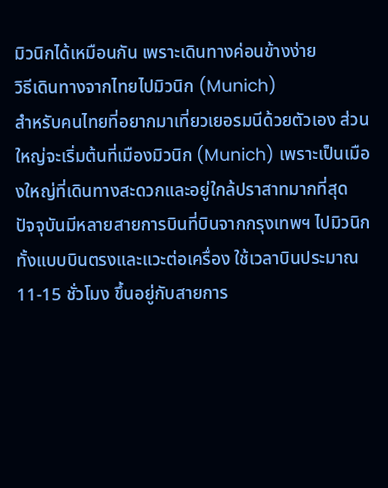มิวนิกได้เหมือนกัน เพราะเดินทางค่อนข้างง่าย
วิธีเดินทางจากไทยไปมิวนิก (Munich)
สำหรับคนไทยที่อยากมาเที่ยวเยอรมนีด้วยตัวเอง ส่วนใหญ่จะเริ่มต้นที่เมืองมิวนิก (Munich) เพราะเป็นเมืองใหญ่ที่เดินทางสะดวกและอยู่ใกล้ปราสาทมากที่สุด
ปัจจุบันมีหลายสายการบินที่บินจากกรุงเทพฯ ไปมิวนิก ทั้งแบบบินตรงและแวะต่อเครื่อง ใช้เวลาบินประมาณ 11-15 ชั่วโมง ขึ้นอยู่กับสายการ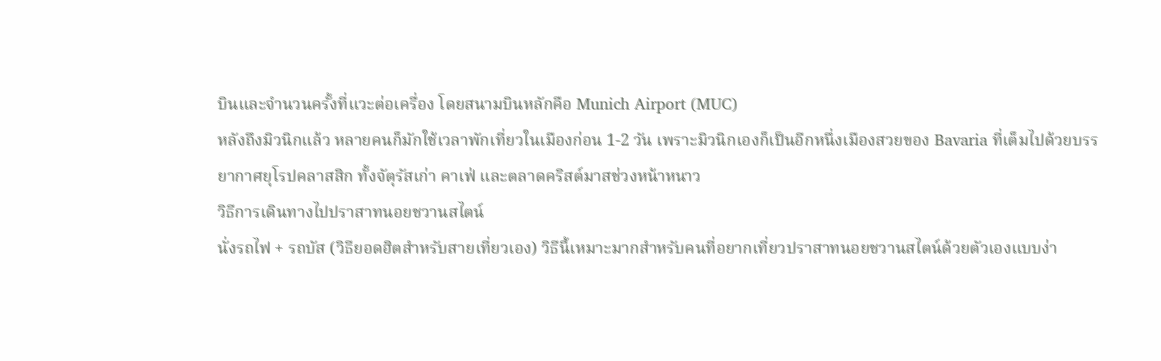บินและจำนวนครั้งที่แวะต่อเครื่อง โดยสนามบินหลักคือ Munich Airport (MUC)
หลังถึงมิวนิกแล้ว หลายคนก็มักใช้เวลาพักเที่ยวในเมืองก่อน 1-2 วัน เพราะมิวนิกเองก็เป็นอีกหนึ่งเมืองสวยของ Bavaria ที่เต็มไปด้วยบรรยากาศยุโรปคลาสสิก ทั้งจัตุรัสเก่า คาเฟ่ และตลาดคริสต์มาสช่วงหน้าหนาว
วิธีการเดินทางไปปราสาทนอยชวานสไตน์
นั่งรถไฟ + รถบัส (วิธียอดฮิตสำหรับสายเที่ยวเอง) วิธีนี้เหมาะมากสำหรับคนที่อยากเที่ยวปราสาทนอยชวานสไตน์ด้วยตัวเองแบบง่า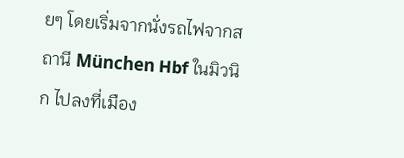ยๆ โดยเริ่มจากนั่งรถไฟจากสถานี München Hbf ในมิวนิก ไปลงที่เมือง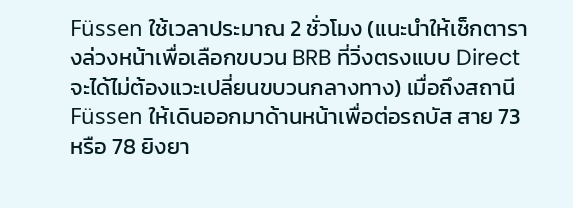Füssen ใช้เวลาประมาณ 2 ชั่วโมง (แนะนำให้เช็กตารางล่วงหน้าเพื่อเลือกขบวน BRB ที่วิ่งตรงแบบ Direct จะได้ไม่ต้องแวะเปลี่ยนขบวนกลางทาง) เมื่อถึงสถานี Füssen ให้เดินออกมาด้านหน้าเพื่อต่อรถบัส สาย 73 หรือ 78 ยิงยา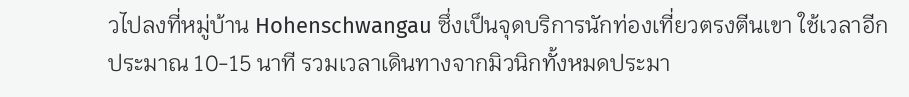วไปลงที่หมู่บ้าน Hohenschwangau ซึ่งเป็นจุดบริการนักท่องเที่ยวตรงตีนเขา ใช้เวลาอีกประมาณ 10-15 นาที รวมเวลาเดินทางจากมิวนิกทั้งหมดประมา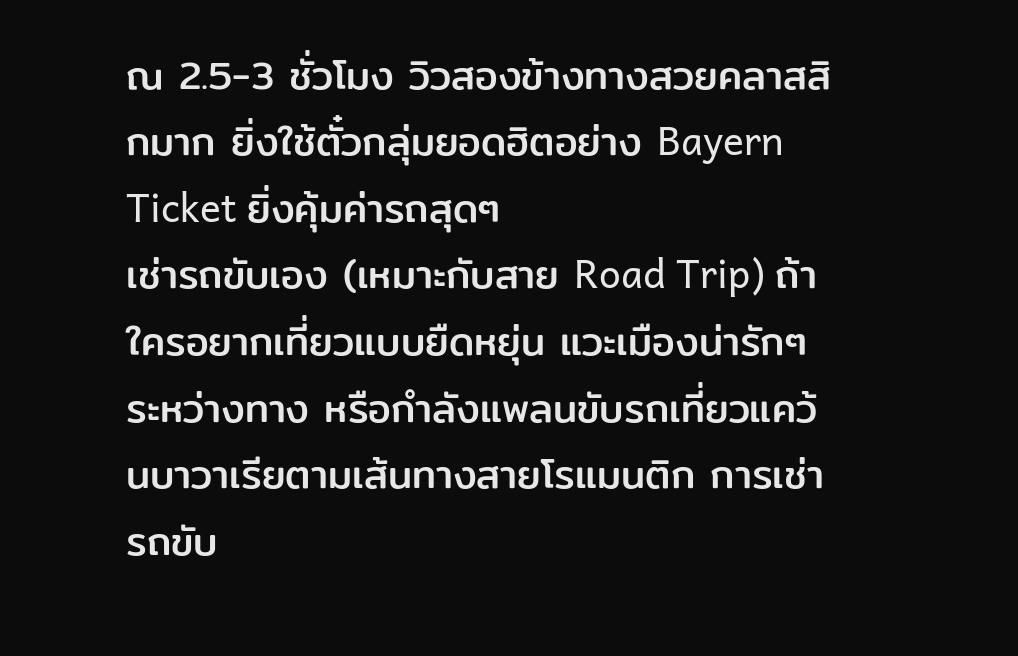ณ 2.5-3 ชั่วโมง วิวสองข้างทางสวยคลาสสิกมาก ยิ่งใช้ตั๋วกลุ่มยอดฮิตอย่าง Bayern Ticket ยิ่งคุ้มค่ารถสุดๆ
เช่ารถขับเอง (เหมาะกับสาย Road Trip) ถ้าใครอยากเที่ยวแบบยืดหยุ่น แวะเมืองน่ารักๆ ระหว่างทาง หรือกำลังแพลนขับรถเที่ยวแคว้นบาวาเรียตามเส้นทางสายโรแมนติก การเช่ารถขับ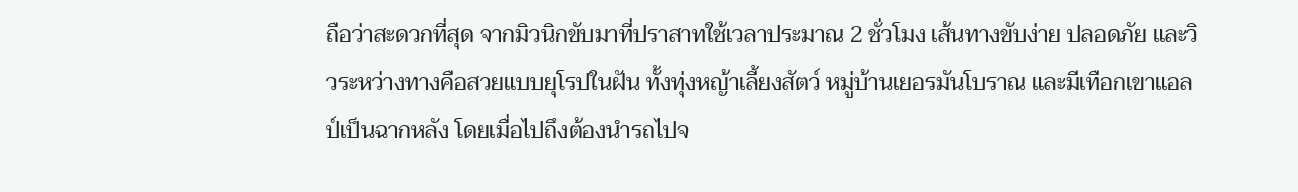ถือว่าสะดวกที่สุด จากมิวนิกขับมาที่ปราสาทใช้เวลาประมาณ 2 ชั่วโมง เส้นทางขับง่าย ปลอดภัย และวิวระหว่างทางคือสวยแบบยุโรปในฝัน ทั้งทุ่งหญ้าเลี้ยงสัตว์ หมู่บ้านเยอรมันโบราณ และมีเทือกเขาแอลป์เป็นฉากหลัง โดยเมื่อไปถึงต้องนำรถไปจ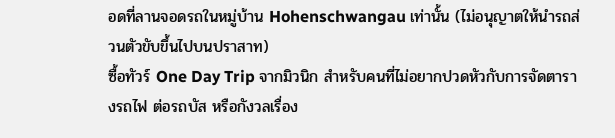อดที่ลานจอดรถในหมู่บ้าน Hohenschwangau เท่านั้น (ไม่อนุญาตให้นำรถส่วนตัวขับขึ้นไปบนปราสาท)
ซื้อทัวร์ One Day Trip จากมิวนิก สำหรับคนที่ไม่อยากปวดหัวกับการจัดตารางรถไฟ ต่อรถบัส หรือกังวลเรื่อง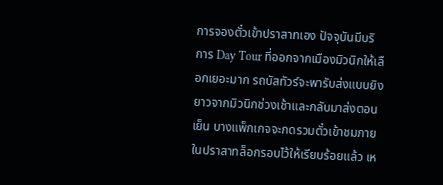การจองตั๋วเข้าปราสาทเอง ปัจจุบันมีบริการ Day Tour ที่ออกจากเมืองมิวนิกให้เลือกเยอะมาก รถบัสทัวร์จะพารับส่งแบบยิงยาวจากมิวนิกช่วงเช้าและกลับมาส่งตอนเย็น บางแพ็กเกจจะกดรวมตั๋วเข้าชมภายในปราสาทล็อกรอบไว้ให้เรียบร้อยแล้ว เห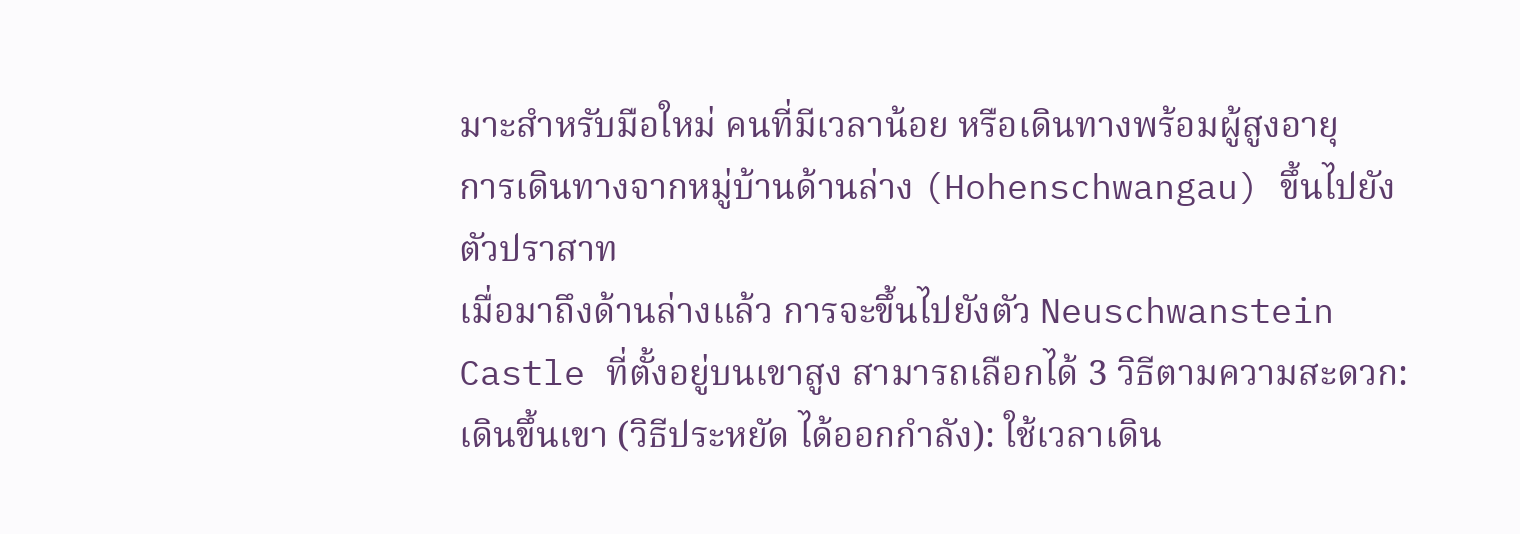มาะสำหรับมือใหม่ คนที่มีเวลาน้อย หรือเดินทางพร้อมผู้สูงอายุ
การเดินทางจากหมู่บ้านด้านล่าง (Hohenschwangau) ขึ้นไปยังตัวปราสาท
เมื่อมาถึงด้านล่างแล้ว การจะขึ้นไปยังตัว Neuschwanstein Castle ที่ตั้งอยู่บนเขาสูง สามารถเลือกได้ 3 วิธีตามความสะดวก:
เดินขึ้นเขา (วิธีประหยัด ได้ออกกำลัง): ใช้เวลาเดิน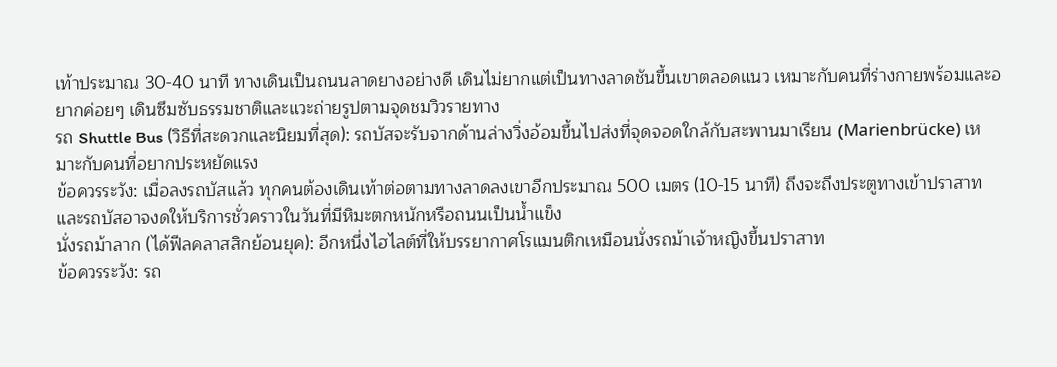เท้าประมาณ 30-40 นาที ทางเดินเป็นถนนลาดยางอย่างดี เดินไม่ยากแต่เป็นทางลาดชันขึ้นเขาตลอดแนว เหมาะกับคนที่ร่างกายพร้อมและอยากค่อยๆ เดินซึมซับธรรมชาติและแวะถ่ายรูปตามจุดชมวิวรายทาง
รถ Shuttle Bus (วิธีที่สะดวกและนิยมที่สุด): รถบัสจะรับจากด้านล่างวิ่งอ้อมขึ้นไปส่งที่จุดจอดใกล้กับสะพานมาเรียน (Marienbrücke) เหมาะกับคนที่อยากประหยัดแรง
ข้อควรระวัง: เมื่อลงรถบัสแล้ว ทุกคนต้องเดินเท้าต่อตามทางลาดลงเขาอีกประมาณ 500 เมตร (10-15 นาที) ถึงจะถึงประตูทางเข้าปราสาท และรถบัสอาจงดให้บริการชั่วคราวในวันที่มีหิมะตกหนักหรือถนนเป็นน้ำแข็ง
นั่งรถม้าลาก (ได้ฟีลคลาสสิกย้อนยุค): อีกหนึ่งไฮไลต์ที่ให้บรรยากาศโรแมนติกเหมือนนั่งรถม้าเจ้าหญิงขึ้นปราสาท
ข้อควรระวัง: รถ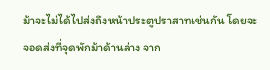ม้าจะไม่ได้ไปส่งถึงหน้าประตูปราสาทเช่นกัน โดยจะจอดส่งที่จุดพักม้าด้านล่าง จาก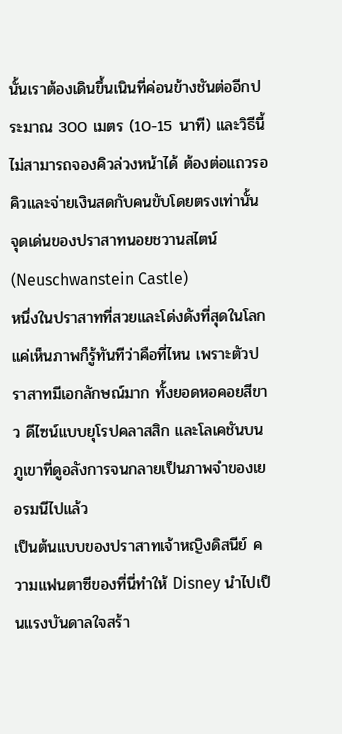นั้นเราต้องเดินขึ้นเนินที่ค่อนข้างชันต่ออีกประมาณ 300 เมตร (10-15 นาที) และวิธีนี้ไม่สามารถจองคิวล่วงหน้าได้ ต้องต่อแถวรอคิวและจ่ายเงินสดกับคนขับโดยตรงเท่านั้น
จุดเด่นของปราสาทนอยชวานสไตน์ (Neuschwanstein Castle)
หนึ่งในปราสาทที่สวยและโด่งดังที่สุดในโลก แค่เห็นภาพก็รู้ทันทีว่าคือที่ไหน เพราะตัวปราสาทมีเอกลักษณ์มาก ทั้งยอดหอคอยสีขาว ดีไซน์แบบยุโรปคลาสสิก และโลเคชันบนภูเขาที่ดูอลังการจนกลายเป็นภาพจำของเยอรมนีไปแล้ว
เป็นต้นแบบของปราสาทเจ้าหญิงดิสนีย์ ความแฟนตาซีของที่นี่ทำให้ Disney นำไปเป็นแรงบันดาลใจสร้า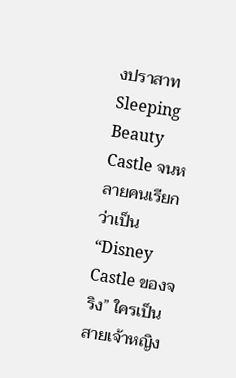งปราสาท Sleeping Beauty Castle จนหลายคนเรียกว่าเป็น “Disney Castle ของจริง” ใครเป็นสายเจ้าหญิง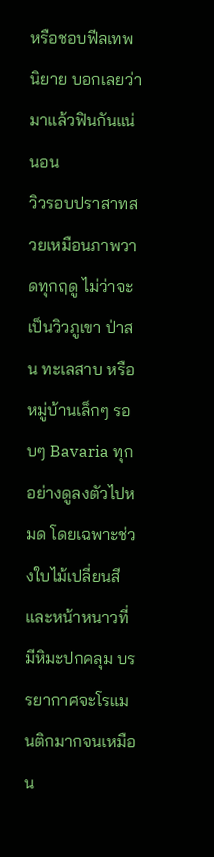หรือชอบฟีลเทพนิยาย บอกเลยว่ามาแล้วฟินกันแน่นอน
วิวรอบปราสาทสวยเหมือนภาพวาดทุกฤดู ไม่ว่าจะเป็นวิวภูเขา ป่าสน ทะเลสาบ หรือหมู่บ้านเล็กๆ รอบๆ Bavaria ทุกอย่างดูลงตัวไปหมด โดยเฉพาะช่วงใบไม้เปลี่ยนสีและหน้าหนาวที่มีหิมะปกคลุม บรรยากาศจะโรแมนติกมากจนเหมือน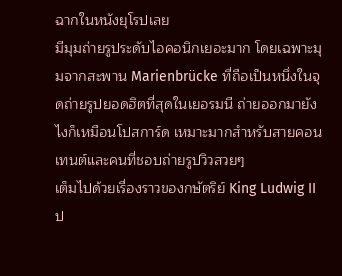ฉากในหนังยุโรปเลย
มีมุมถ่ายรูประดับไอคอนิกเยอะมาก โดยเฉพาะมุมจากสะพาน Marienbrücke ที่ถือเป็นหนึ่งในจุดถ่ายรูปยอดฮิตที่สุดในเยอรมนี ถ่ายออกมายังไงก็เหมือนโปสการ์ด เหมาะมากสำหรับสายคอนเทนต์และคนที่ชอบถ่ายรูปวิวสวยๆ
เต็มไปด้วยเรื่องราวของกษัตริย์ King Ludwig II ป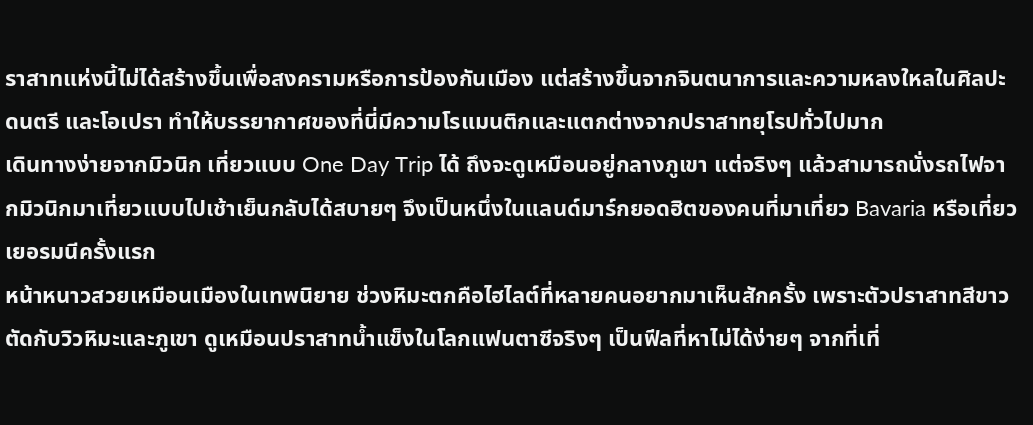ราสาทแห่งนี้ไม่ได้สร้างขึ้นเพื่อสงครามหรือการป้องกันเมือง แต่สร้างขึ้นจากจินตนาการและความหลงใหลในศิลปะ ดนตรี และโอเปรา ทำให้บรรยากาศของที่นี่มีความโรแมนติกและแตกต่างจากปราสาทยุโรปทั่วไปมาก
เดินทางง่ายจากมิวนิก เที่ยวแบบ One Day Trip ได้ ถึงจะดูเหมือนอยู่กลางภูเขา แต่จริงๆ แล้วสามารถนั่งรถไฟจากมิวนิกมาเที่ยวแบบไปเช้าเย็นกลับได้สบายๆ จึงเป็นหนึ่งในแลนด์มาร์กยอดฮิตของคนที่มาเที่ยว Bavaria หรือเที่ยวเยอรมนีครั้งแรก
หน้าหนาวสวยเหมือนเมืองในเทพนิยาย ช่วงหิมะตกคือไฮไลต์ที่หลายคนอยากมาเห็นสักครั้ง เพราะตัวปราสาทสีขาวตัดกับวิวหิมะและภูเขา ดูเหมือนปราสาทน้ำแข็งในโลกแฟนตาซีจริงๆ เป็นฟีลที่หาไม่ได้ง่ายๆ จากที่เที่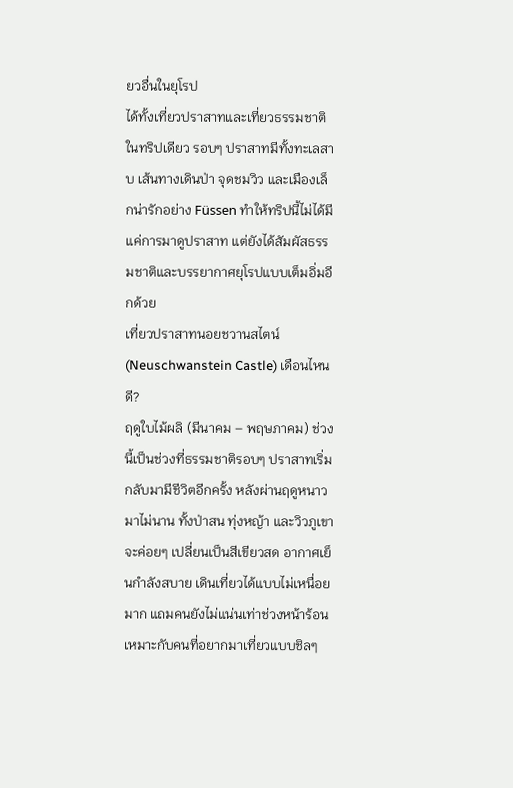ยวอื่นในยุโรป
ได้ทั้งเที่ยวปราสาทและเที่ยวธรรมชาติในทริปเดียว รอบๆ ปราสาทมีทั้งทะเลสาบ เส้นทางเดินป่า จุดชมวิว และเมืองเล็กน่ารักอย่าง Füssen ทำให้ทริปนี้ไม่ได้มีแค่การมาดูปราสาท แต่ยังได้สัมผัสธรรมชาติและบรรยากาศยุโรปแบบเต็มอิ่มอีกด้วย
เที่ยวปราสาทนอยชวานสไตน์ (Neuschwanstein Castle) เดือนไหนดี?
ฤดูใบไม้ผลิ (มีนาคม – พฤษภาคม) ช่วงนี้เป็นช่วงที่ธรรมชาติรอบๆ ปราสาทเริ่มกลับมามีชีวิตอีกครั้ง หลังผ่านฤดูหนาวมาไม่นาน ทั้งป่าสน ทุ่งหญ้า และวิวภูเขาจะค่อยๆ เปลี่ยนเป็นสีเขียวสด อากาศเย็นกำลังสบาย เดินเที่ยวได้แบบไม่เหนื่อยมาก แถมคนยังไม่แน่นเท่าช่วงหน้าร้อน เหมาะกับคนที่อยากมาเที่ยวแบบชิลๆ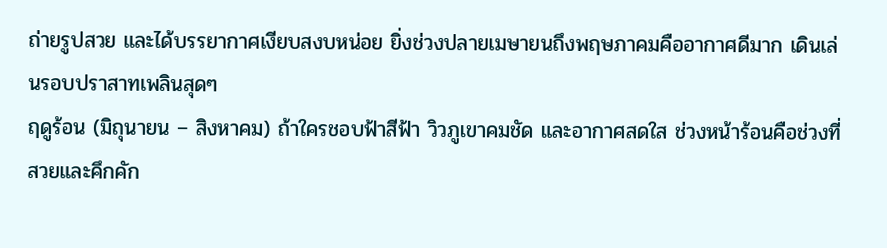ถ่ายรูปสวย และได้บรรยากาศเงียบสงบหน่อย ยิ่งช่วงปลายเมษายนถึงพฤษภาคมคืออากาศดีมาก เดินเล่นรอบปราสาทเพลินสุดๆ
ฤดูร้อน (มิถุนายน – สิงหาคม) ถ้าใครชอบฟ้าสีฟ้า วิวภูเขาคมชัด และอากาศสดใส ช่วงหน้าร้อนคือช่วงที่สวยและคึกคัก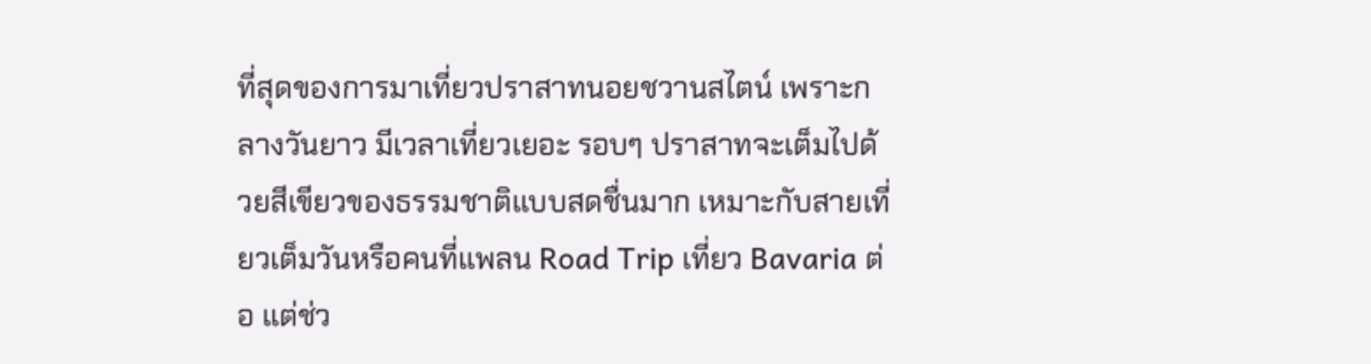ที่สุดของการมาเที่ยวปราสาทนอยชวานสไตน์ เพราะกลางวันยาว มีเวลาเที่ยวเยอะ รอบๆ ปราสาทจะเต็มไปด้วยสีเขียวของธรรมชาติแบบสดชื่นมาก เหมาะกับสายเที่ยวเต็มวันหรือคนที่แพลน Road Trip เที่ยว Bavaria ต่อ แต่ช่ว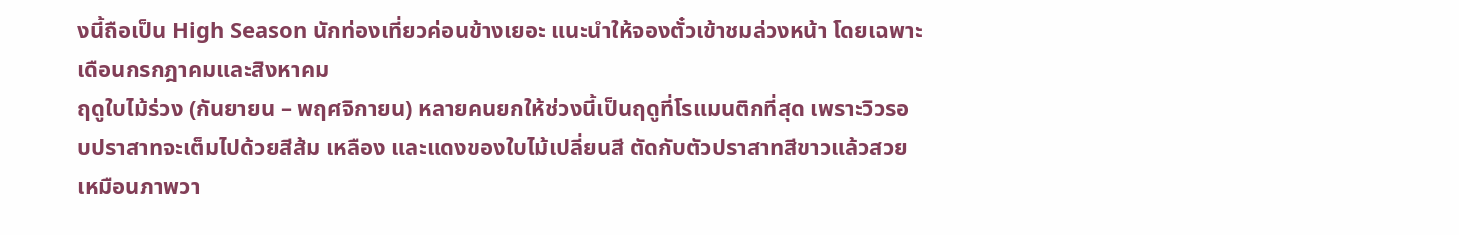งนี้ถือเป็น High Season นักท่องเที่ยวค่อนข้างเยอะ แนะนำให้จองตั๋วเข้าชมล่วงหน้า โดยเฉพาะเดือนกรกฎาคมและสิงหาคม
ฤดูใบไม้ร่วง (กันยายน – พฤศจิกายน) หลายคนยกให้ช่วงนี้เป็นฤดูที่โรแมนติกที่สุด เพราะวิวรอบปราสาทจะเต็มไปด้วยสีส้ม เหลือง และแดงของใบไม้เปลี่ยนสี ตัดกับตัวปราสาทสีขาวแล้วสวยเหมือนภาพวา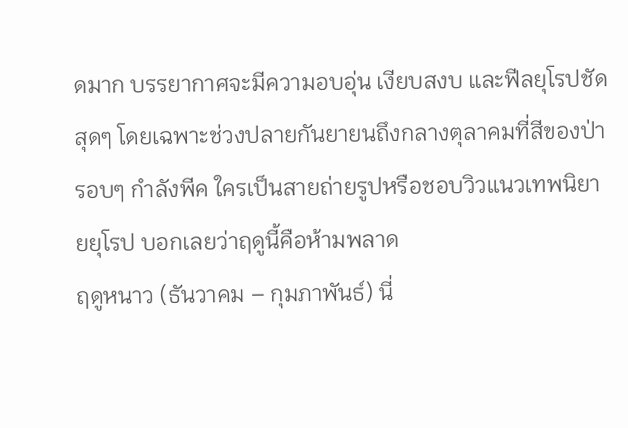ดมาก บรรยากาศจะมีความอบอุ่น เงียบสงบ และฟีลยุโรปชัดสุดๆ โดยเฉพาะช่วงปลายกันยายนถึงกลางตุลาคมที่สีของป่ารอบๆ กำลังพีค ใครเป็นสายถ่ายรูปหรือชอบวิวแนวเทพนิยายยุโรป บอกเลยว่าฤดูนี้คือห้ามพลาด
ฤดูหนาว (ธันวาคม – กุมภาพันธ์) นี่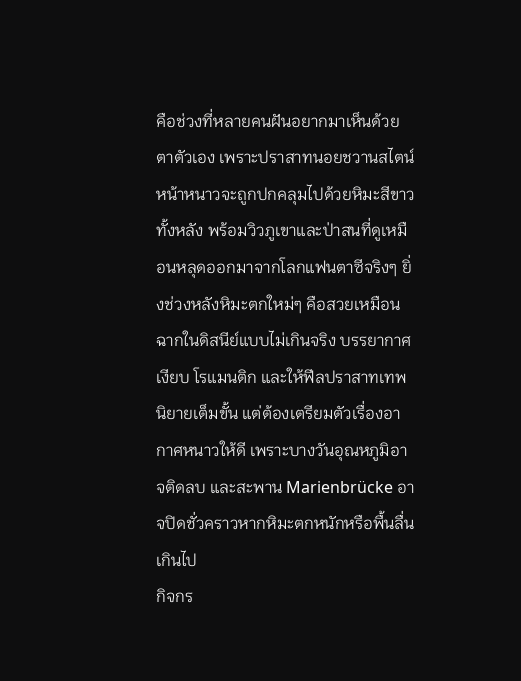คือช่วงที่หลายคนฝันอยากมาเห็นด้วยตาตัวเอง เพราะปราสาทนอยชวานสไตน์หน้าหนาวจะถูกปกคลุมไปด้วยหิมะสีขาวทั้งหลัง พร้อมวิวภูเขาและป่าสนที่ดูเหมือนหลุดออกมาจากโลกแฟนตาซีจริงๆ ยิ่งช่วงหลังหิมะตกใหม่ๆ คือสวยเหมือนฉากในดิสนีย์แบบไม่เกินจริง บรรยากาศเงียบ โรแมนติก และให้ฟีลปราสาทเทพนิยายเต็มขั้น แต่ต้องเตรียมตัวเรื่องอากาศหนาวให้ดี เพราะบางวันอุณหภูมิอาจติดลบ และสะพาน Marienbrücke อาจปิดชั่วคราวหากหิมะตกหนักหรือพื้นลื่นเกินไป
กิจกร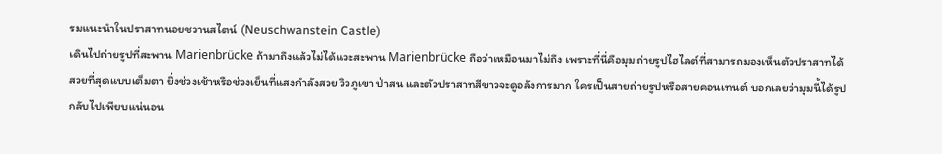รมแนะนำในปราสาทนอยชวานสไตน์ (Neuschwanstein Castle)
เดินไปถ่ายรูปที่สะพาน Marienbrücke ถ้ามาถึงแล้วไม่ได้แวะสะพาน Marienbrücke ถือว่าเหมือนมาไม่ถึง เพราะที่นี่คือมุมถ่ายรูปไฮไลต์ที่สามารถมองเห็นตัวปราสาทได้สวยที่สุดแบบเต็มตา ยิ่งช่วงเช้าหรือช่วงเย็นที่แสงกำลังสวย วิวภูเขา ป่าสน และตัวปราสาทสีขาวจะดูอลังการมาก ใครเป็นสายถ่ายรูปหรือสายคอนเทนต์ บอกเลยว่ามุมนี้ได้รูปกลับไปเพียบแน่นอน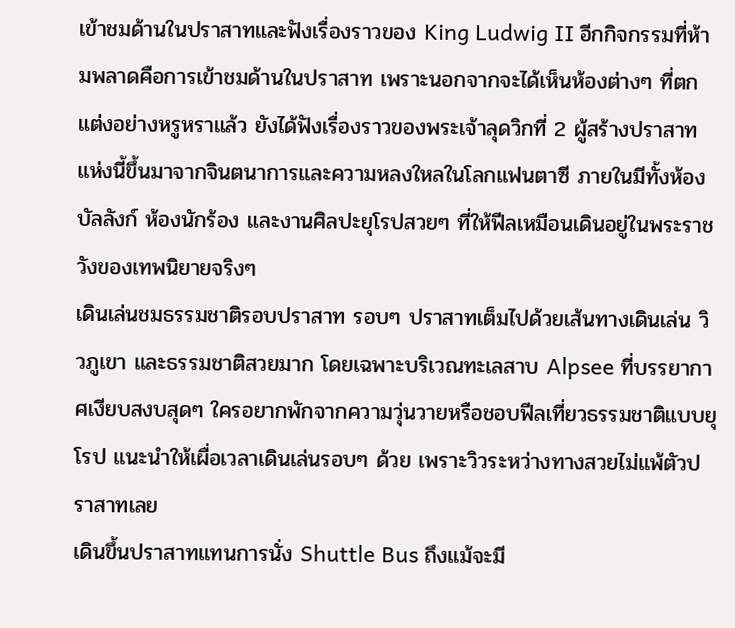เข้าชมด้านในปราสาทและฟังเรื่องราวของ King Ludwig II อีกกิจกรรมที่ห้ามพลาดคือการเข้าชมด้านในปราสาท เพราะนอกจากจะได้เห็นห้องต่างๆ ที่ตกแต่งอย่างหรูหราแล้ว ยังได้ฟังเรื่องราวของพระเจ้าลุดวิกที่ 2 ผู้สร้างปราสาทแห่งนี้ขึ้นมาจากจินตนาการและความหลงใหลในโลกแฟนตาซี ภายในมีทั้งห้องบัลลังก์ ห้องนักร้อง และงานศิลปะยุโรปสวยๆ ที่ให้ฟีลเหมือนเดินอยู่ในพระราชวังของเทพนิยายจริงๆ
เดินเล่นชมธรรมชาติรอบปราสาท รอบๆ ปราสาทเต็มไปด้วยเส้นทางเดินเล่น วิวภูเขา และธรรมชาติสวยมาก โดยเฉพาะบริเวณทะเลสาบ Alpsee ที่บรรยากาศเงียบสงบสุดๆ ใครอยากพักจากความวุ่นวายหรือชอบฟีลเที่ยวธรรมชาติแบบยุโรป แนะนำให้เผื่อเวลาเดินเล่นรอบๆ ด้วย เพราะวิวระหว่างทางสวยไม่แพ้ตัวปราสาทเลย
เดินขึ้นปราสาทแทนการนั่ง Shuttle Bus ถึงแม้จะมี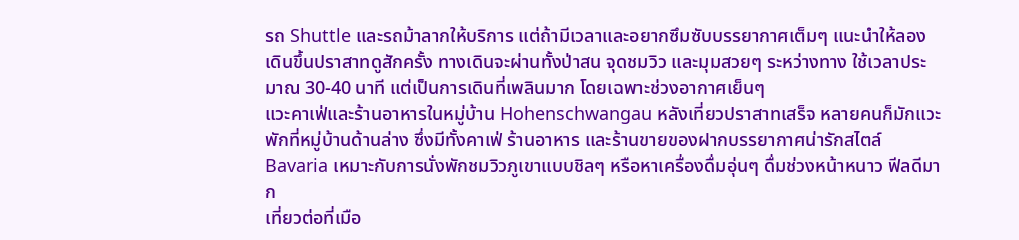รถ Shuttle และรถม้าลากให้บริการ แต่ถ้ามีเวลาและอยากซึมซับบรรยากาศเต็มๆ แนะนำให้ลองเดินขึ้นปราสาทดูสักครั้ง ทางเดินจะผ่านทั้งป่าสน จุดชมวิว และมุมสวยๆ ระหว่างทาง ใช้เวลาประมาณ 30-40 นาที แต่เป็นการเดินที่เพลินมาก โดยเฉพาะช่วงอากาศเย็นๆ
แวะคาเฟ่และร้านอาหารในหมู่บ้าน Hohenschwangau หลังเที่ยวปราสาทเสร็จ หลายคนก็มักแวะพักที่หมู่บ้านด้านล่าง ซึ่งมีทั้งคาเฟ่ ร้านอาหาร และร้านขายของฝากบรรยากาศน่ารักสไตล์ Bavaria เหมาะกับการนั่งพักชมวิวภูเขาแบบชิลๆ หรือหาเครื่องดื่มอุ่นๆ ดื่มช่วงหน้าหนาว ฟีลดีมาก
เที่ยวต่อที่เมือ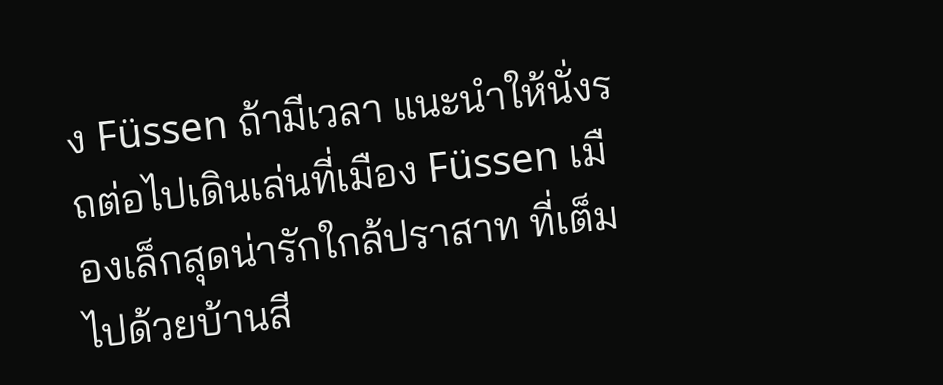ง Füssen ถ้ามีเวลา แนะนำให้นั่งรถต่อไปเดินเล่นที่เมือง Füssen เมืองเล็กสุดน่ารักใกล้ปราสาท ที่เต็มไปด้วยบ้านสี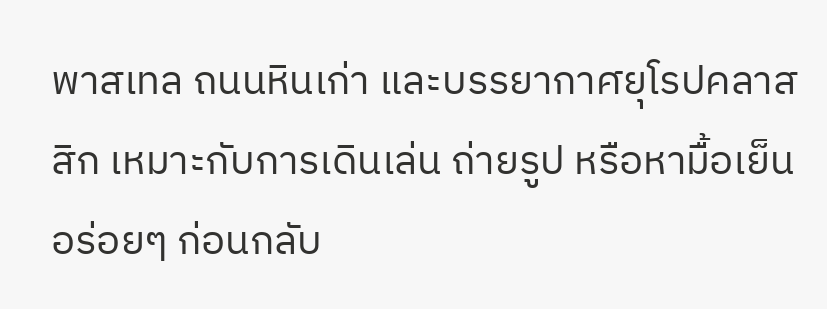พาสเทล ถนนหินเก่า และบรรยากาศยุโรปคลาสสิก เหมาะกับการเดินเล่น ถ่ายรูป หรือหามื้อเย็นอร่อยๆ ก่อนกลับ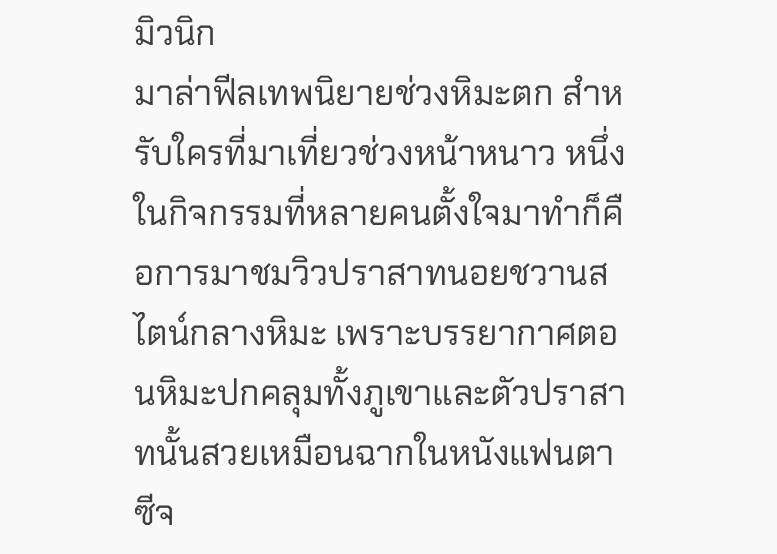มิวนิก
มาล่าฟีลเทพนิยายช่วงหิมะตก สำหรับใครที่มาเที่ยวช่วงหน้าหนาว หนึ่งในกิจกรรมที่หลายคนตั้งใจมาทำก็คือการมาชมวิวปราสาทนอยชวานสไตน์กลางหิมะ เพราะบรรยากาศตอนหิมะปกคลุมทั้งภูเขาและตัวปราสาทนั้นสวยเหมือนฉากในหนังแฟนตาซีจ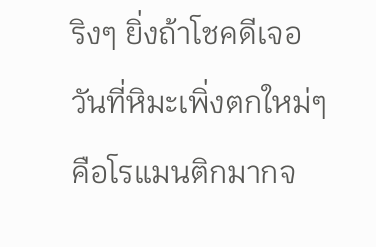ริงๆ ยิ่งถ้าโชคดีเจอวันที่หิมะเพิ่งตกใหม่ๆ คือโรแมนติกมากจ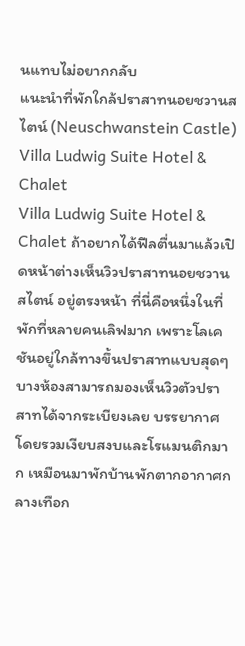นแทบไม่อยากกลับ
แนะนำที่พักใกล้ปราสาทนอยชวานสไตน์ (Neuschwanstein Castle)
Villa Ludwig Suite Hotel & Chalet
Villa Ludwig Suite Hotel & Chalet ถ้าอยากได้ฟีลตื่นมาแล้วเปิดหน้าต่างเห็นวิวปราสาทนอยชวานสไตน์ อยู่ตรงหน้า ที่นี่คือหนึ่งในที่พักที่หลายคนเลิฟมาก เพราะโลเคชันอยู่ใกล้ทางขึ้นปราสาทแบบสุดๆ บางห้องสามารถมองเห็นวิวตัวปราสาทได้จากระเบียงเลย บรรยากาศโดยรวมเงียบสงบและโรแมนติกมาก เหมือนมาพักบ้านพักตากอากาศกลางเทือก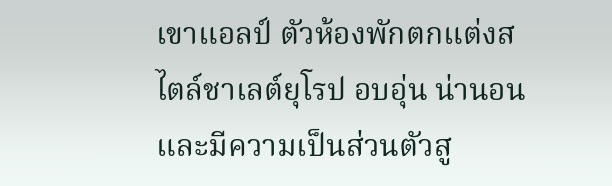เขาแอลป์ ตัวห้องพักตกแต่งสไตล์ชาเลต์ยุโรป อบอุ่น น่านอน และมีความเป็นส่วนตัวสู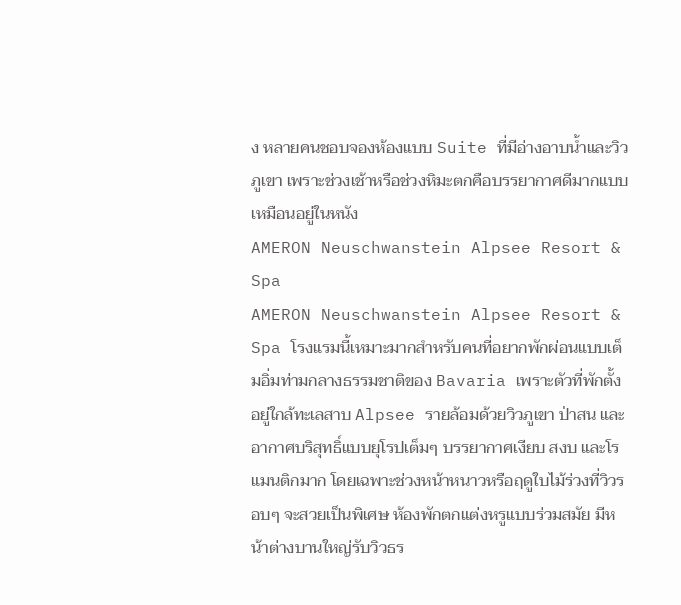ง หลายคนชอบจองห้องแบบ Suite ที่มีอ่างอาบน้ำและวิวภูเขา เพราะช่วงเช้าหรือช่วงหิมะตกคือบรรยากาศดีมากแบบเหมือนอยู่ในหนัง
AMERON Neuschwanstein Alpsee Resort & Spa
AMERON Neuschwanstein Alpsee Resort & Spa โรงแรมนี้เหมาะมากสำหรับคนที่อยากพักผ่อนแบบเต็มอิ่มท่ามกลางธรรมชาติของ Bavaria เพราะตัวที่พักตั้งอยู่ใกล้ทะเลสาบ Alpsee รายล้อมด้วยวิวภูเขา ป่าสน และอากาศบริสุทธิ์แบบยุโรปเต็มๆ บรรยากาศเงียบ สงบ และโรแมนติกมาก โดยเฉพาะช่วงหน้าหนาวหรือฤดูใบไม้ร่วงที่วิวรอบๆ จะสวยเป็นพิเศษ ห้องพักตกแต่งหรูแบบร่วมสมัย มีหน้าต่างบานใหญ่รับวิวธร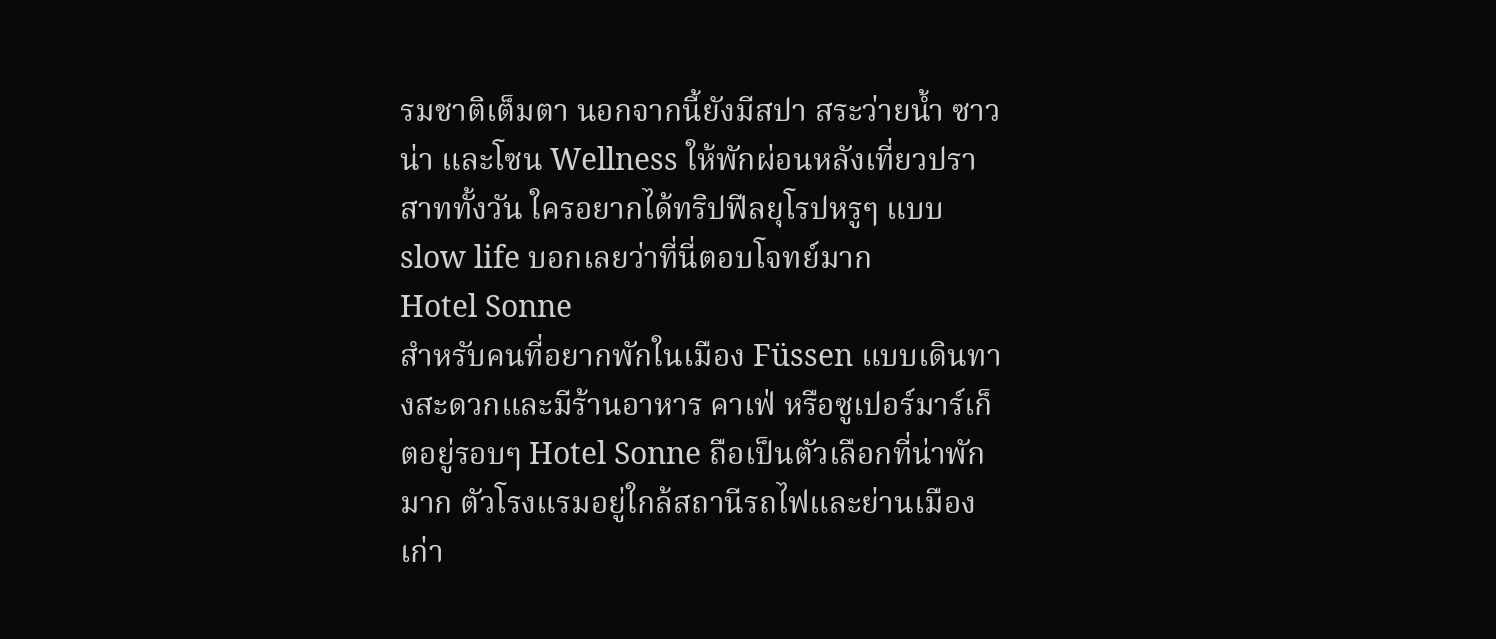รมชาติเต็มตา นอกจากนี้ยังมีสปา สระว่ายน้ำ ซาวน่า และโซน Wellness ให้พักผ่อนหลังเที่ยวปราสาททั้งวัน ใครอยากได้ทริปฟีลยุโรปหรูๆ แบบ slow life บอกเลยว่าที่นี่ตอบโจทย์มาก
Hotel Sonne
สำหรับคนที่อยากพักในเมือง Füssen แบบเดินทางสะดวกและมีร้านอาหาร คาเฟ่ หรือซูเปอร์มาร์เก็ตอยู่รอบๆ Hotel Sonne ถือเป็นตัวเลือกที่น่าพักมาก ตัวโรงแรมอยู่ใกล้สถานีรถไฟและย่านเมืองเก่า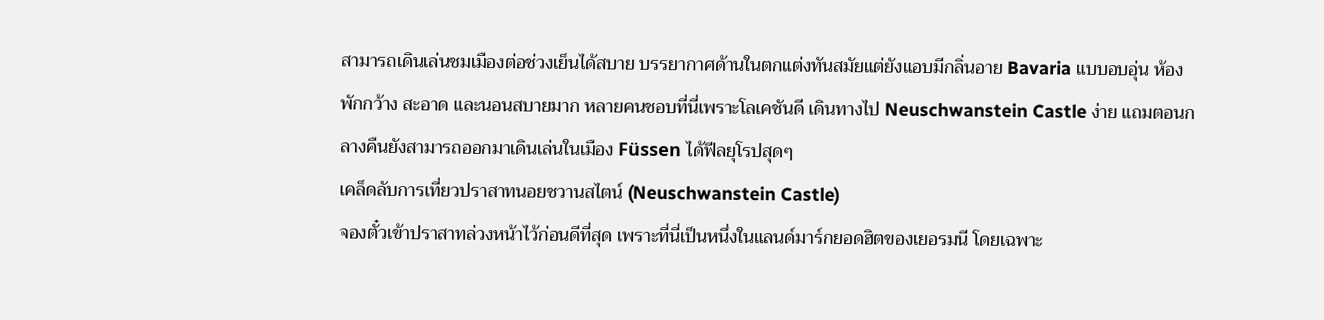สามารถเดินเล่นชมเมืองต่อช่วงเย็นได้สบาย บรรยากาศด้านในตกแต่งทันสมัยแต่ยังแอบมีกลิ่นอาย Bavaria แบบอบอุ่น ห้องพักกว้าง สะอาด และนอนสบายมาก หลายคนชอบที่นี่เพราะโลเคชันดี เดินทางไป Neuschwanstein Castle ง่าย แถมตอนกลางคืนยังสามารถออกมาเดินเล่นในเมือง Füssen ได้ฟีลยุโรปสุดๆ
เคล็ดลับการเที่ยวปราสาทนอยชวานสไตน์ (Neuschwanstein Castle)
จองตั๋วเข้าปราสาทล่วงหน้าไว้ก่อนดีที่สุด เพราะที่นี่เป็นหนึ่งในแลนด์มาร์กยอดฮิตของเยอรมนี โดยเฉพาะ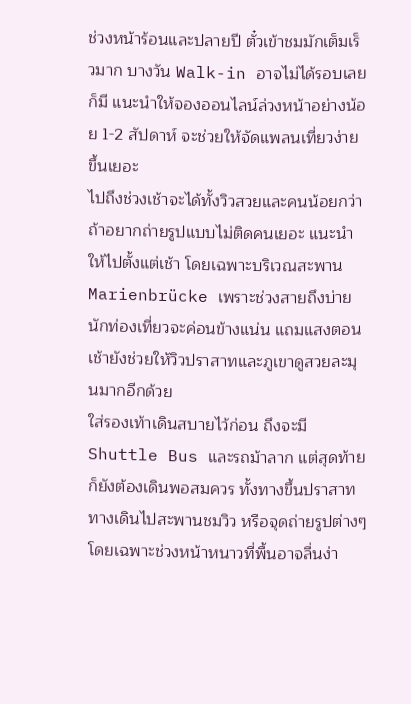ช่วงหน้าร้อนและปลายปี ตั๋วเข้าชมมักเต็มเร็วมาก บางวัน Walk-in อาจไม่ได้รอบเลยก็มี แนะนำให้จองออนไลน์ล่วงหน้าอย่างน้อย 1-2 สัปดาห์ จะช่วยให้จัดแพลนเที่ยวง่ายขึ้นเยอะ
ไปถึงช่วงเช้าจะได้ทั้งวิวสวยและคนน้อยกว่า ถ้าอยากถ่ายรูปแบบไม่ติดคนเยอะ แนะนำให้ไปตั้งแต่เช้า โดยเฉพาะบริเวณสะพาน Marienbrücke เพราะช่วงสายถึงบ่ายนักท่องเที่ยวจะค่อนข้างแน่น แถมแสงตอนเช้ายังช่วยให้วิวปราสาทและภูเขาดูสวยละมุนมากอีกด้วย
ใส่รองเท้าเดินสบายไว้ก่อน ถึงจะมี Shuttle Bus และรถม้าลาก แต่สุดท้ายก็ยังต้องเดินพอสมควร ทั้งทางขึ้นปราสาท ทางเดินไปสะพานชมวิว หรือจุดถ่ายรูปต่างๆ โดยเฉพาะช่วงหน้าหนาวที่พื้นอาจลื่นง่า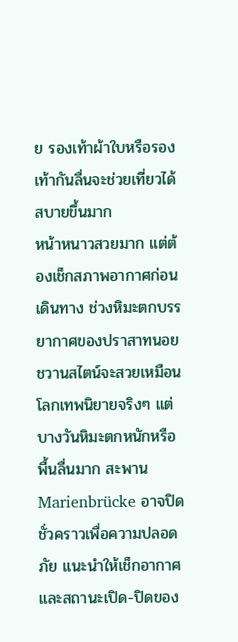ย รองเท้าผ้าใบหรือรองเท้ากันลื่นจะช่วยเที่ยวได้สบายขึ้นมาก
หน้าหนาวสวยมาก แต่ต้องเช็กสภาพอากาศก่อนเดินทาง ช่วงหิมะตกบรรยากาศของปราสาทนอยชวานสไตน์จะสวยเหมือนโลกเทพนิยายจริงๆ แต่บางวันหิมะตกหนักหรือพื้นลื่นมาก สะพาน Marienbrücke อาจปิดชั่วคราวเพื่อความปลอดภัย แนะนำให้เช็กอากาศและสถานะเปิด-ปิดของ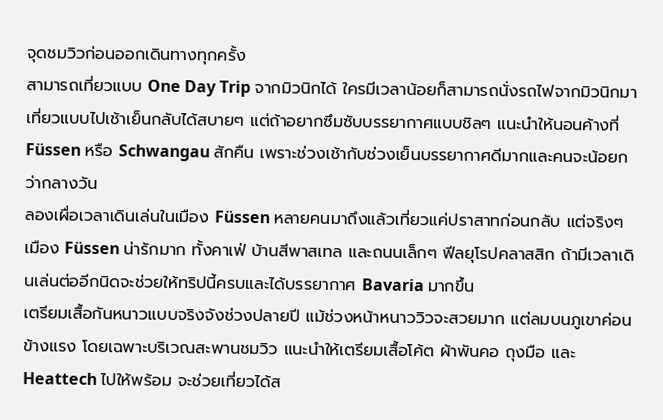จุดชมวิวก่อนออกเดินทางทุกครั้ง
สามารถเที่ยวแบบ One Day Trip จากมิวนิกได้ ใครมีเวลาน้อยก็สามารถนั่งรถไฟจากมิวนิกมาเที่ยวแบบไปเช้าเย็นกลับได้สบายๆ แต่ถ้าอยากซึมซับบรรยากาศแบบชิลๆ แนะนำให้นอนค้างที่ Füssen หรือ Schwangau สักคืน เพราะช่วงเช้ากับช่วงเย็นบรรยากาศดีมากและคนจะน้อยกว่ากลางวัน
ลองเผื่อเวลาเดินเล่นในเมือง Füssen หลายคนมาถึงแล้วเที่ยวแค่ปราสาทก่อนกลับ แต่จริงๆ เมือง Füssen น่ารักมาก ทั้งคาเฟ่ บ้านสีพาสเทล และถนนเล็กๆ ฟีลยุโรปคลาสสิก ถ้ามีเวลาเดินเล่นต่ออีกนิดจะช่วยให้ทริปนี้ครบและได้บรรยากาศ Bavaria มากขึ้น
เตรียมเสื้อกันหนาวแบบจริงจังช่วงปลายปี แม้ช่วงหน้าหนาววิวจะสวยมาก แต่ลมบนภูเขาค่อนข้างแรง โดยเฉพาะบริเวณสะพานชมวิว แนะนำให้เตรียมเสื้อโค้ต ผ้าพันคอ ถุงมือ และ Heattech ไปให้พร้อม จะช่วยเที่ยวได้ส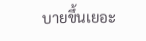บายขึ้นเยอะ